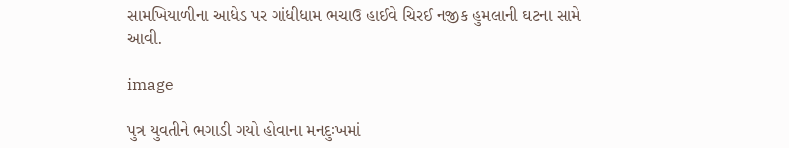સામખિયાળીના આધેડ પર ગાંધીધામ ભચાઉ હાઈવે ચિરઈ નજીક હુમલાની ઘટના સામે આવી.

image

પુત્ર યુવતીને ભગાડી ગયો હોવાના મનદુઃખમાં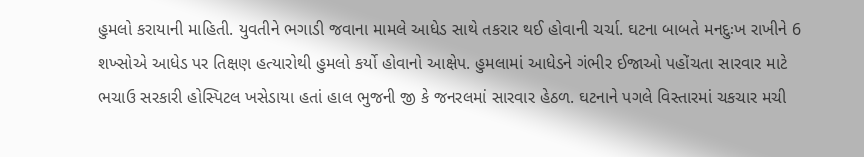હુમલો કરાયાની માહિતી. યુવતીને ભગાડી જવાના મામલે આધેડ સાથે તકરાર થઈ હોવાની ચર્ચા. ઘટના બાબતે મનદુઃખ રાખીને 6 શખ્સોએ આધેડ પર તિક્ષણ હત્યારોથી હુમલો કર્યો હોવાનો આક્ષેપ. હુમલામાં આધેડને ગંભીર ઈજાઓ પહોંચતા સારવાર માટે ભચાઉ સરકારી હોસ્પિટલ ખસેડાયા હતાં હાલ ભુજની જી કે જનરલમાં સારવાર હેઠળ. ઘટનાને પગલે વિસ્તારમાં ચકચાર મચી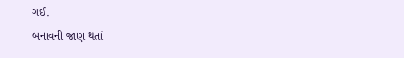ગઈ.
બનાવની જાણ થતાં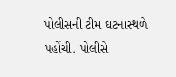પોલીસની ટીમ ઘટનાસ્થળે પહોંચી. પોલીસે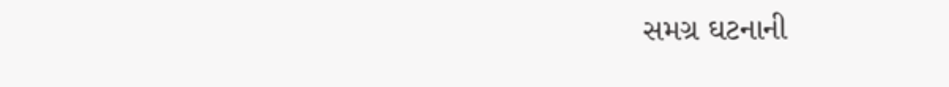સમગ્ર ઘટનાની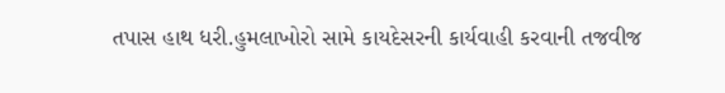તપાસ હાથ ધરી.હુમલાખોરો સામે કાયદેસરની કાર્યવાહી કરવાની તજવીજ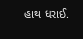હાથ ધરાઈ.